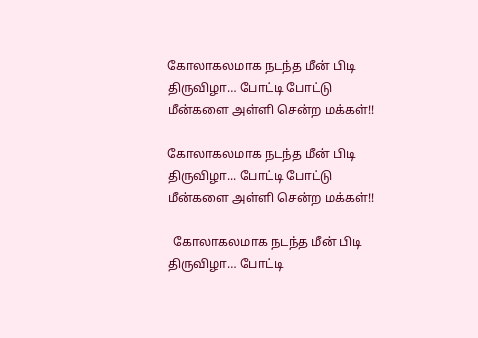கோலாகலமாக நடந்த மீன் பிடி திருவிழா… போட்டி போட்டு மீன்களை அள்ளி சென்ற மக்கள்!!

கோலாகலமாக நடந்த மீன் பிடி திருவிழா... போட்டி போட்டு மீன்களை அள்ளி சென்ற மக்கள்!!

  கோலாகலமாக நடந்த மீன் பிடி திருவிழா… போட்டி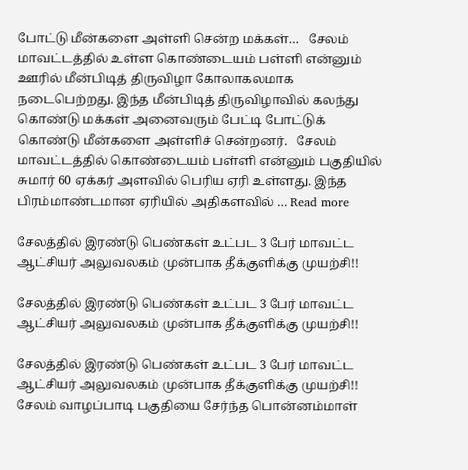போட்டு மீன்களை அள்ளி சென்ற மக்கள்…   சேலம் மாவட்டத்தில் உள்ள கொண்டையம் பள்ளி என்னும் ஊரில் மீன்பிடித் திருவிழா கோலாகலமாக நடைபெற்றது. இந்த மீன்பிடித் திருவிழாவில் கலந்து கொண்டு மக்கள் அனைவரும் பேட்டி போட்டுக் கொண்டு மீன்களை அள்ளிச் சென்றனர்.   சேலம் மாவட்டத்தில் கொண்டையம் பள்ளி என்னும் பகுதியில் சுமார் 60 ஏக்கர் அளவில் பெரிய ஏரி உள்ளது. இந்த பிரம்மாண்டமான ஏரியில் அதிகளவில் … Read more

சேலத்தில் இரண்டு பெண்கள் உட்பட 3 பேர் மாவட்ட ஆட்சியர் அலுவலகம் முன்பாக தீக்குளிக்கு முயற்சி!!

சேலத்தில் இரண்டு பெண்கள் உட்பட 3 பேர் மாவட்ட ஆட்சியர் அலுவலகம் முன்பாக தீக்குளிக்கு முயற்சி!!

சேலத்தில் இரண்டு பெண்கள் உட்பட 3 பேர் மாவட்ட ஆட்சியர் அலுவலகம் முன்பாக தீக்குளிக்கு முயற்சி!! சேலம் வாழப்பாடி பகுதியை சேர்ந்த பொன்னம்மாள்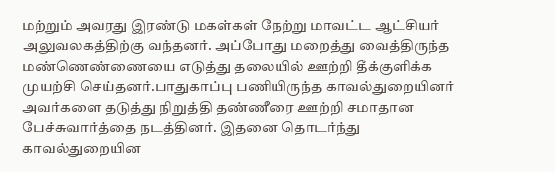மற்றும் அவரது இரண்டு மகள்கள் நேற்று மாவட்ட ஆட்சியர் அலுவலகத்திற்கு வந்தனர். அப்போது மறைத்து வைத்திருந்த மண்ணெண்ணையை எடுத்து தலையில் ஊற்றி தீக்குளிக்க முயற்சி செய்தனர்.பாதுகாப்பு பணியிருந்த காவல்துறையினர் அவர்களை தடுத்து நிறுத்தி தண்ணீரை ஊற்றி சமாதான பேச்சுவார்த்தை நடத்தினர். இதனை தொடர்ந்து காவல்துறையின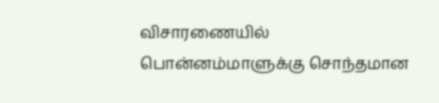விசாரணையில் பொன்னம்மாளுக்கு சொந்தமான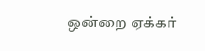ஒன்றை ஏக்கர்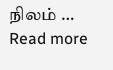நிலம் … Read more